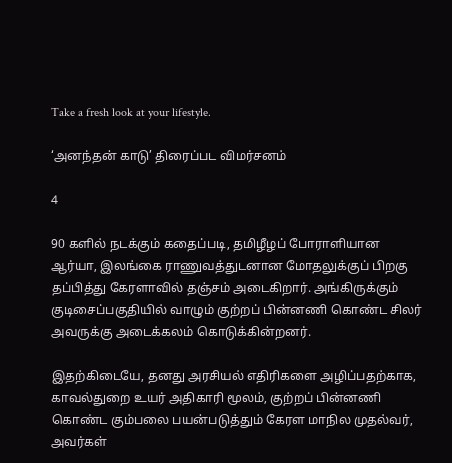Take a fresh look at your lifestyle.

‘அனந்தன் காடு’ திரைப்பட விமர்சனம்

4

90 களில் நடக்கும் கதைப்படி, தமிழீழப் போராளியான ஆர்யா, இலங்கை ராணுவத்துடனான மோதலுக்குப் பிறகு தப்பித்து கேரளாவில் தஞ்சம் அடைகிறார். அங்கிருக்கும் குடிசைப்பகுதியில் வாழும் குற்றப் பின்னணி கொண்ட சிலர் அவருக்கு அடைக்கலம் கொடுக்கின்றனர்.

இதற்கிடையே, தனது அரசியல் எதிரிகளை அழிப்பதற்காக, காவல்துறை உயர் அதிகாரி மூலம், குற்றப் பின்னணி கொண்ட கும்பலை பயன்படுத்தும் கேரள மாநில முதல்வர், அவர்கள்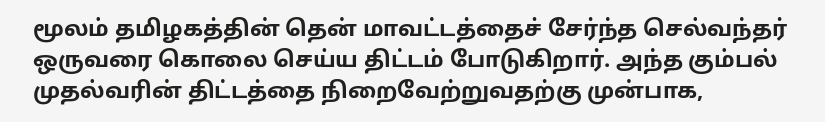மூலம் தமிழகத்தின் தென் மாவட்டத்தைச் சேர்ந்த செல்வந்தர் ஒருவரை கொலை செய்ய திட்டம் போடுகிறார். அந்த கும்பல் முதல்வரின் திட்டத்தை நிறைவேற்றுவதற்கு முன்பாக,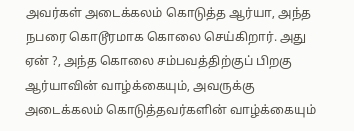அவர்கள் அடைக்கலம் கொடுத்த ஆர்யா, அந்த நபரை கொடூரமாக கொலை செய்கிறார். அது ஏன் ?, அந்த கொலை சம்பவத்திற்குப் பிறகு ஆர்யாவின் வாழ்க்கையும், அவருக்கு அடைக்கலம் கொடுத்தவர்களின் வாழ்க்கையும்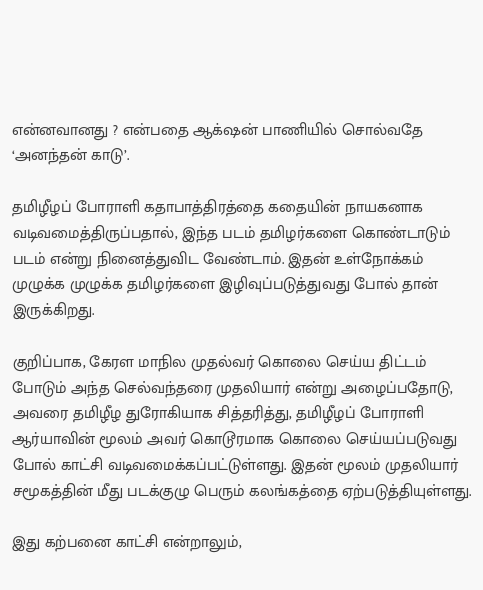என்னவானது ? என்பதை ஆக்‌ஷன் பாணியில் சொல்வதே ‘அனந்தன் காடு’.

தமிழீழப் போராளி கதாபாத்திரத்தை கதையின் நாயகனாக வடிவமைத்திருப்பதால், இந்த படம் தமிழர்களை கொண்டாடும் படம் என்று நினைத்துவிட வேண்டாம். இதன் உள்நோக்கம் முழுக்க முழுக்க தமிழர்களை இழிவுப்படுத்துவது போல் தான் இருக்கிறது.

குறிப்பாக, கேரள மாநில முதல்வர் கொலை செய்ய திட்டம் போடும் அந்த செல்வந்தரை முதலியார் என்று அழைப்பதோடு, அவரை தமிழீழ துரோகியாக சித்தரித்து, தமிழீழப் போராளி ஆர்யாவின் மூலம் அவர் கொடூரமாக கொலை செய்யப்படுவது போல் காட்சி வடிவமைக்கப்பட்டுள்ளது. இதன் மூலம் முதலியார் சமூகத்தின் மீது படக்குழு பெரும் கலங்கத்தை ஏற்படுத்தியுள்ளது.

இது கற்பனை காட்சி என்றாலும்,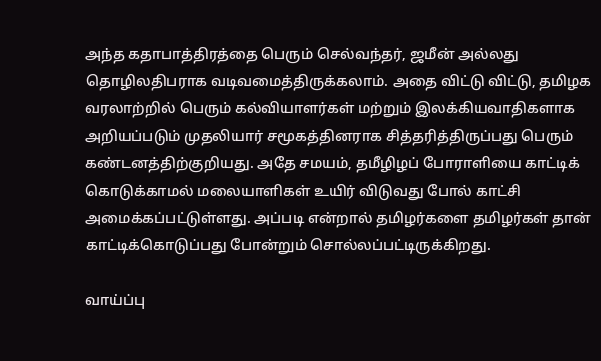அந்த கதாபாத்திரத்தை பெரும் செல்வந்தர், ஜமீன் அல்லது தொழிலதிபராக வடிவமைத்திருக்கலாம். அதை விட்டு விட்டு, தமிழக வரலாற்றில் பெரும் கல்வியாளர்கள் மற்றும் இலக்கியவாதிகளாக அறியப்படும் முதலியார் சமூகத்தினராக சித்தரித்திருப்பது பெரும் கண்டனத்திற்குறியது. அதே சமயம், தமீழிழப் போராளியை காட்டிக் கொடுக்காமல் மலையாளிகள் உயிர் விடுவது போல் காட்சி அமைக்கப்பட்டுள்ளது. அப்படி என்றால் தமிழர்களை தமிழர்கள் தான் காட்டிக்கொடுப்பது போன்றும் சொல்லப்பட்டிருக்கிறது.

வாய்ப்பு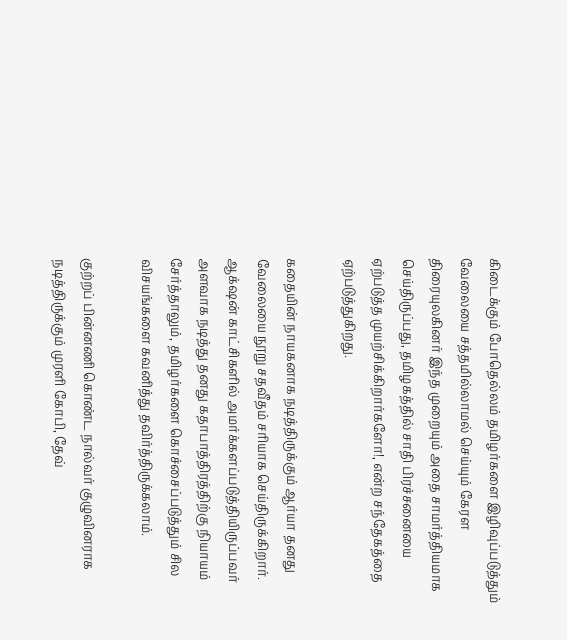கிடைக்கும் போதெல்லம் தமிழர்களை இழிவுப்படுத்தும் வேலையை சத்தமில்லாமல் செய்யும் கேரள திரையுலகினர் இந்த முறையும் அதை சாமர்த்தியமாக செய்திருப்பது, தமிழகத்தில் சாதி பிரச்சனையை ஏற்படுத்த முயற்சிக்கிறார்களோ!, என்ற சந்தேகத்தை ஏற்படுத்துகிறது.

கதையின் நாயகனாக நடித்திருக்கும் ஆர்யா தனது வேலையை நூறு சதவீதம் சரியாக செய்திருக்கிறார். ஆக்‌ஷன் காட்சிகளில் அமர்க்களப்படுத்தியிருப்பவர் அளவாக நடித்து தனது கதாபாத்திரத்திற்கு நியாயம் சேர்த்தாலும், தமிழர்களை கொச்சைப்படுத்தும் சில விசயங்களை கவனித்து தவிர்த்திருக்கலாம்.

குற்றப் பின்னணி கொண்ட நால்வர் குழுவினராக நடித்திருக்கும் முரளி கோபி, தேவ்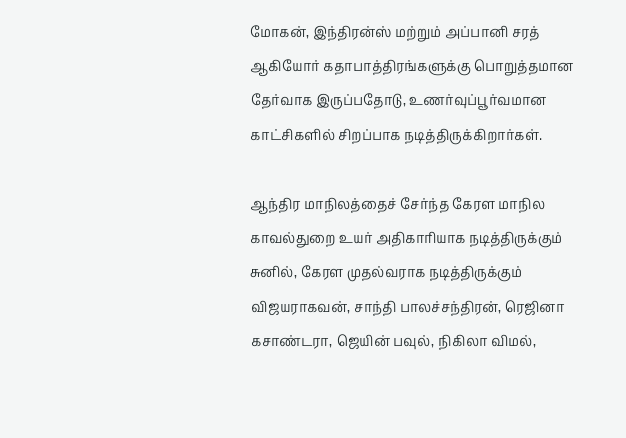மோகன், இந்திரன்ஸ் மற்றும் அப்பானி சரத் ஆகியோர் கதாபாத்திரங்களுக்கு பொறுத்தமான தேர்வாக இருப்பதோடு, உணர்வுப்பூர்வமான காட்சிகளில் சிறப்பாக நடித்திருக்கிறார்கள்.

ஆந்திர மாநிலத்தைச் சேர்ந்த கேரள மாநில காவல்துறை உயர் அதிகாரியாக நடித்திருக்கும் சுனில், கேரள முதல்வராக நடித்திருக்கும் விஜயராகவன், சாந்தி பாலச்சந்திரன், ரெஜினா கசாண்டரா, ஜெயின் பவுல், நிகிலா விமல்,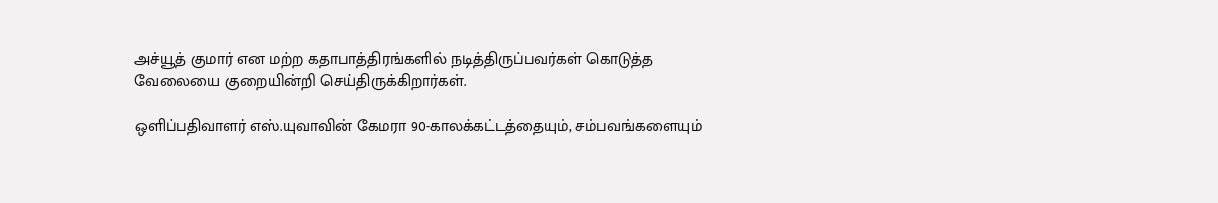அச்யூத் குமார் என மற்ற கதாபாத்திரங்களில் நடித்திருப்பவர்கள் கொடுத்த வேலையை குறையின்றி செய்திருக்கிறார்கள்.

ஒளிப்பதிவாளர் எஸ்.யுவாவின் கேமரா 90-காலக்கட்டத்தையும், சம்பவங்களையும்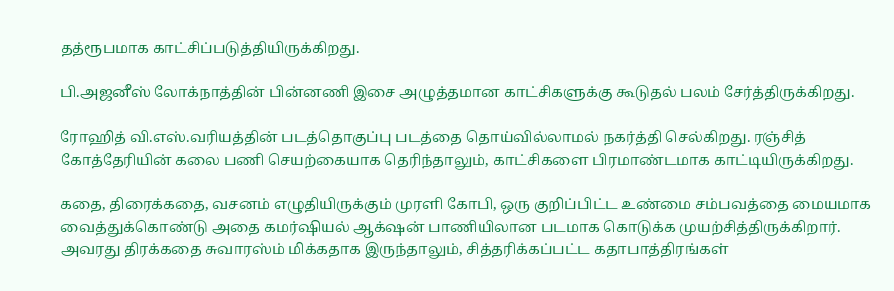தத்ரூபமாக காட்சிப்படுத்தியிருக்கிறது.

பி.அஜனீஸ் லோக்நாத்தின் பின்னணி இசை அழுத்தமான காட்சிகளுக்கு கூடுதல் பலம் சேர்த்திருக்கிறது.

ரோஹித் வி.எஸ்.வரியத்தின் படத்தொகுப்பு படத்தை தொய்வில்லாமல் நகர்த்தி செல்கிறது. ரஞ்சித் கோத்தேரியின் கலை பணி செயற்கையாக தெரிந்தாலும், காட்சிகளை பிரமாண்டமாக காட்டியிருக்கிறது.

கதை, திரைக்கதை, வசனம் எழுதியிருக்கும் முரளி கோபி, ஒரு குறிப்பிட்ட உண்மை சம்பவத்தை மையமாக வைத்துக்கொண்டு அதை கமர்ஷியல் ஆக்‌ஷன் பாணியிலான படமாக கொடுக்க முயற்சித்திருக்கிறார். அவரது திரக்கதை சுவாரஸ்ம் மிக்கதாக இருந்தாலும், சித்தரிக்கப்பட்ட கதாபாத்திரங்கள்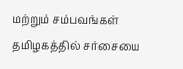மற்றும் சம்பவங்கள் தமிழகத்தில் சர்சையை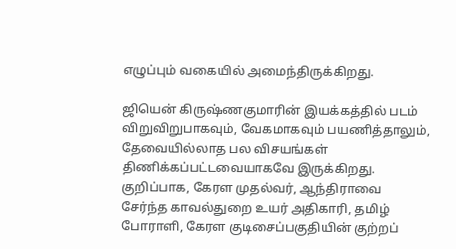எழுப்பும் வகையில் அமைந்திருக்கிறது.

ஜியென் கிருஷ்ணகுமாரின் இயக்கத்தில் படம் விறுவிறுபாகவும், வேகமாகவும் பயணித்தாலும், தேவையில்லாத பல விசயங்கள் திணிக்கப்பட்டவையாகவே இருக்கிறது. குறிப்பாக, கேரள முதல்வர், ஆந்திராவை சேர்ந்த காவல்துறை உயர் அதிகாரி, தமிழ் போராளி, கேரள குடிசைப்பகுதியின் குற்றப்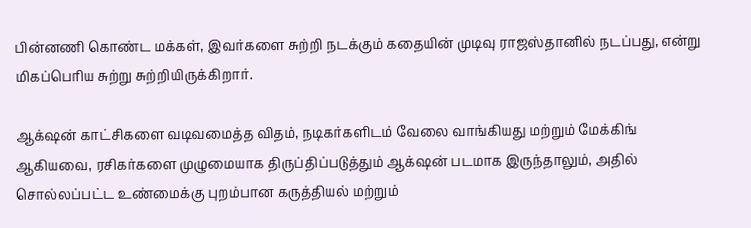பின்னணி கொண்ட மக்கள், இவர்களை சுற்றி நடக்கும் கதையின் முடிவு ராஜஸ்தானில் நடப்பது, என்று மிகப்பெரிய சுற்று சுற்றியிருக்கிறார்.

ஆக்‌ஷன் காட்சிகளை வடிவமைத்த விதம், நடிகர்களிடம் வேலை வாங்கியது மற்றும் மேக்கிங் ஆகியவை, ரசிகர்களை முழுமையாக திருப்திப்படுத்தும் ஆக்‌ஷன் படமாக இருந்தாலும், அதில் சொல்லப்பட்ட உண்மைக்கு புறம்பான கருத்தியல் மற்றும்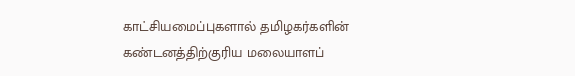காட்சியமைப்புகளால் தமிழகர்களின் கண்டனத்திற்குரிய மலையாளப்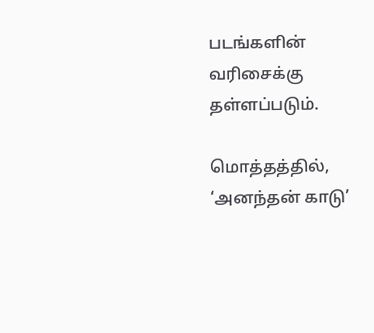படங்களின் வரிசைக்கு தள்ளப்படும்.

மொத்தத்தில், ‘அனந்தன் காடு’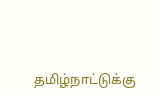தமிழ்நாட்டுக்கு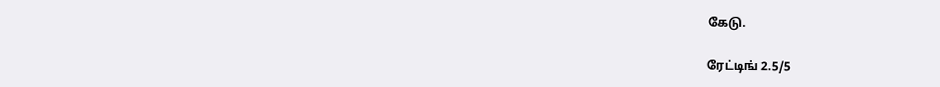கேடு.

ரேட்டிங் 2.5/5